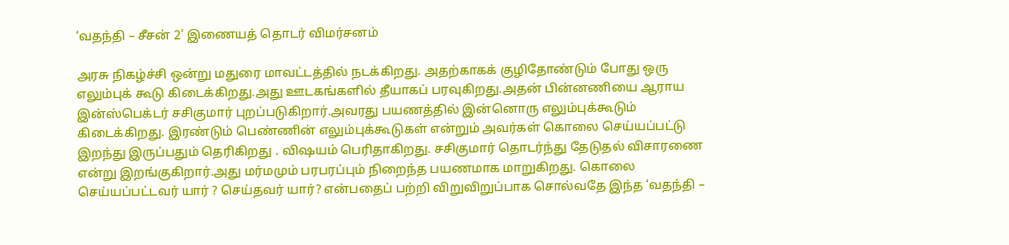‘வதந்தி – சீசன் 2’ இணையத் தொடர் விமர்சனம்

அரசு நிகழ்ச்சி ஒன்று மதுரை மாவட்டத்தில் நடக்கிறது. அதற்காகக் குழிதோண்டும் போது ஒரு எலும்புக் கூடு கிடைக்கிறது.அது ஊடகங்களில் தீயாகப் பரவுகிறது.அதன் பின்னணியை ஆராய இன்ஸ்பெக்டர் சசிகுமார் புறப்படுகிறார்.அவரது பயணத்தில் இன்னொரு எலும்புக்கூடும் கிடைக்கிறது. இரண்டும் பெண்ணின் எலும்புக்கூடுகள் என்றும் அவர்கள் கொலை செய்யப்பட்டு இறந்து இருப்பதும் தெரிகிறது . விஷயம் பெரிதாகிறது. சசிகுமார் தொடர்ந்து தேடுதல் விசாரணை என்று இறங்குகிறார்.அது மர்மமும் பரபரப்பும் நிறைந்த பயணமாக மாறுகிறது. கொலை செய்யப்பட்டவர் யார் ? செய்தவர் யார்? என்பதைப் பற்றி விறுவிறுப்பாக சொல்வதே இந்த ‘வதந்தி –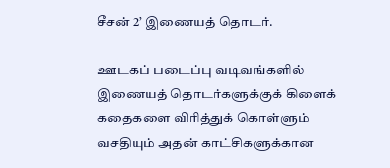சீசன் 2’ இணையத் தொடர்.

ஊடகப் படைப்பு வடிவங்களில் இணையத் தொடர்களுக்குக் கிளைக் கதைகளை விரித்துக் கொள்ளும் வசதியும் அதன் காட்சிகளுக்கான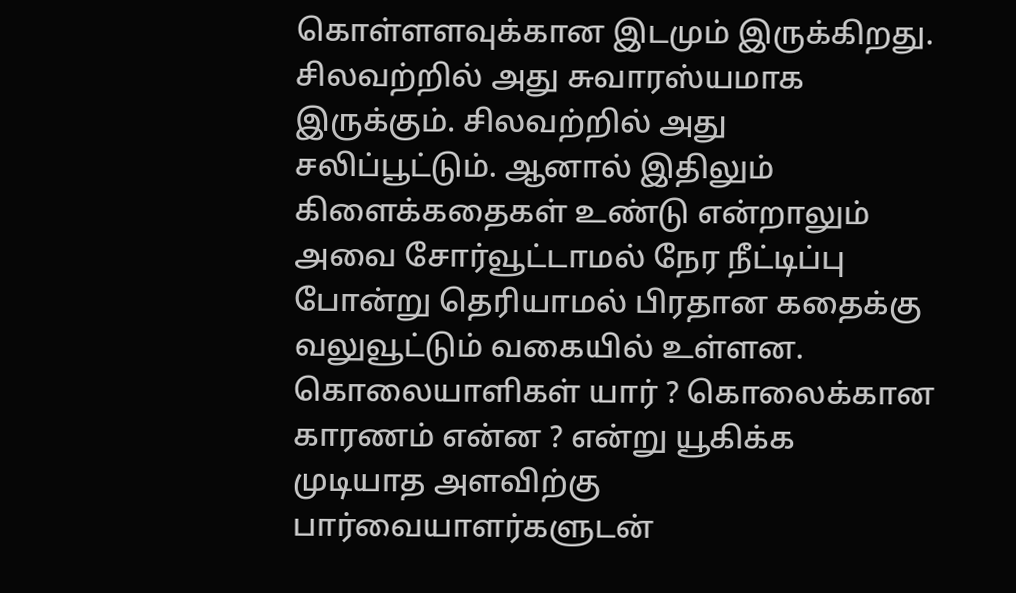கொள்ளளவுக்கான இடமும் இருக்கிறது. சிலவற்றில் அது சுவாரஸ்யமாக இருக்கும். சிலவற்றில் அது சலிப்பூட்டும். ஆனால் இதிலும் கிளைக்கதைகள் உண்டு என்றாலும் அவை சோர்வூட்டாமல் நேர நீட்டிப்பு போன்று தெரியாமல் பிரதான கதைக்கு வலுவூட்டும் வகையில் உள்ளன. கொலையாளிகள் யார் ? கொலைக்கான காரணம் என்ன ? என்று யூகிக்க முடியாத அளவிற்கு பார்வையாளர்களுடன்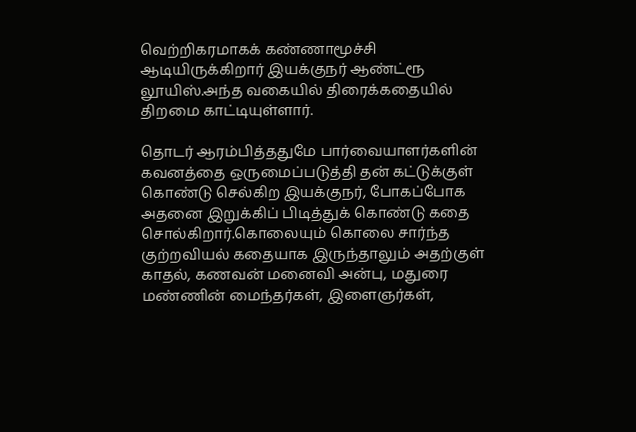வெற்றிகரமாகக் கண்ணாமூச்சி ஆடியிருக்கிறார் இயக்குநர் ஆண்ட்ரூ லூயிஸ்.அந்த வகையில் திரைக்கதையில் திறமை காட்டியுள்ளார்.

தொடர் ஆரம்பித்ததுமே பார்வையாளர்களின் கவனத்தை ஒருமைப்படுத்தி தன் கட்டுக்குள் கொண்டு செல்கிற இயக்குநர், போகப்போக அதனை இறுக்கிப் பிடித்துக் கொண்டு கதை சொல்கிறார்.கொலையும் கொலை சார்ந்த குற்றவியல் கதையாக இருந்தாலும் அதற்குள் காதல், கணவன் மனைவி அன்பு, மதுரை மண்ணின் மைந்தர்கள், இளைஞர்கள்,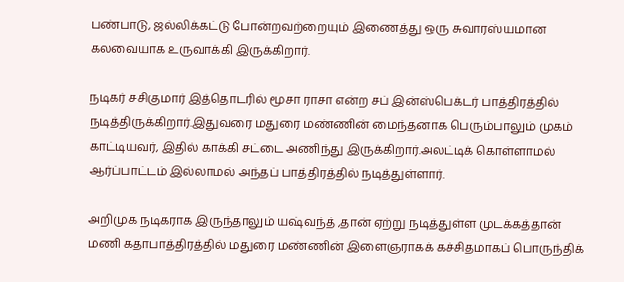பண்பாடு, ஜல்லிக்கட்டு போன்றவற்றையும் இணைத்து ஒரு சுவாரஸ்யமான கலவையாக உருவாக்கி இருக்கிறார்.

நடிகர் சசிகுமார் இத்தொடரில் மூசா ராசா என்ற சப் இன்ஸ்பெக்டர் பாத்திரத்தில் நடித்திருக்கிறார்.இதுவரை மதுரை மண்ணின் மைந்தனாக பெரும்பாலும் முகம் காட்டியவர், இதில் காக்கி சட்டை அணிந்து இருக்கிறார்.அலட்டிக் கொள்ளாமல் ஆர்ப்பாட்டம் இல்லாமல் அந்தப் பாத்திரத்தில் நடித்துள்ளார்.

அறிமுக நடிகராக இருந்தாலும் யஷ்வந்த் ,தான் ஏற்று நடித்துள்ள முடக்கத்தான் மணி கதாபாத்திரத்தில் மதுரை மண்ணின் இளைஞராகக் கச்சிதமாகப் பொருந்திக்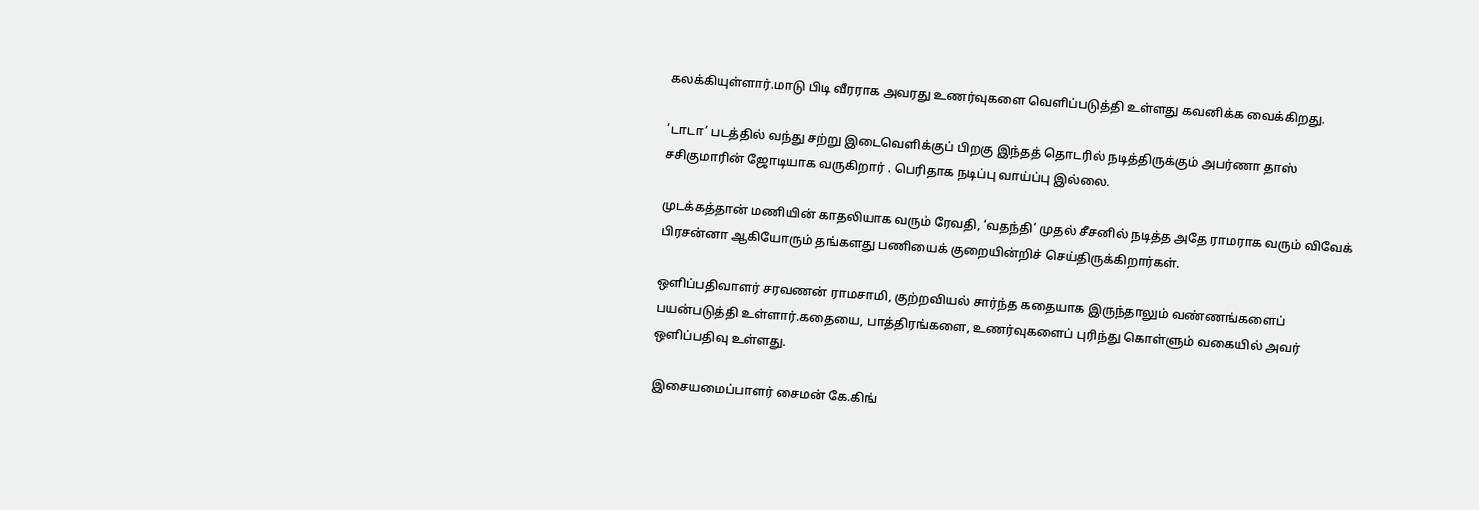கலக்கியுள்ளார்.மாடு பிடி வீரராக அவரது உணர்வுகளை வெளிப்படுத்தி உள்ளது கவனிக்க வைக்கிறது.

’டாடா’ படத்தில் வந்து சற்று இடைவெளிக்குப் பிறகு இந்தத் தொடரில் நடித்திருக்கும் அபர்ணா தாஸ் சசிகுமாரின் ஜோடியாக வருகிறார் . பெரிதாக நடிப்பு வாய்ப்பு இல்லை.

முடக்கத்தான் மணியின் காதலியாக வரும் ரேவதி, ‘வதந்தி’ முதல் சீசனில் நடித்த அதே ராமராக வரும் விவேக் பிரசன்னா ஆகியோரும் தங்களது பணியைக் குறையின்றிச் செய்திருக்கிறார்கள்.

ஒளிப்பதிவாளர் சரவணன் ராமசாமி, குற்றவியல் சார்ந்த கதையாக இருந்தாலும் வண்ணங்களைப் பயன்படுத்தி உள்ளார்.கதையை, பாத்திரங்களை, உணர்வுகளைப் புரிந்து கொள்ளும் வகையில் அவர் ஒளிப்பதிவு உள்ளது.

இசையமைப்பாளர் சைமன் கே.கிங்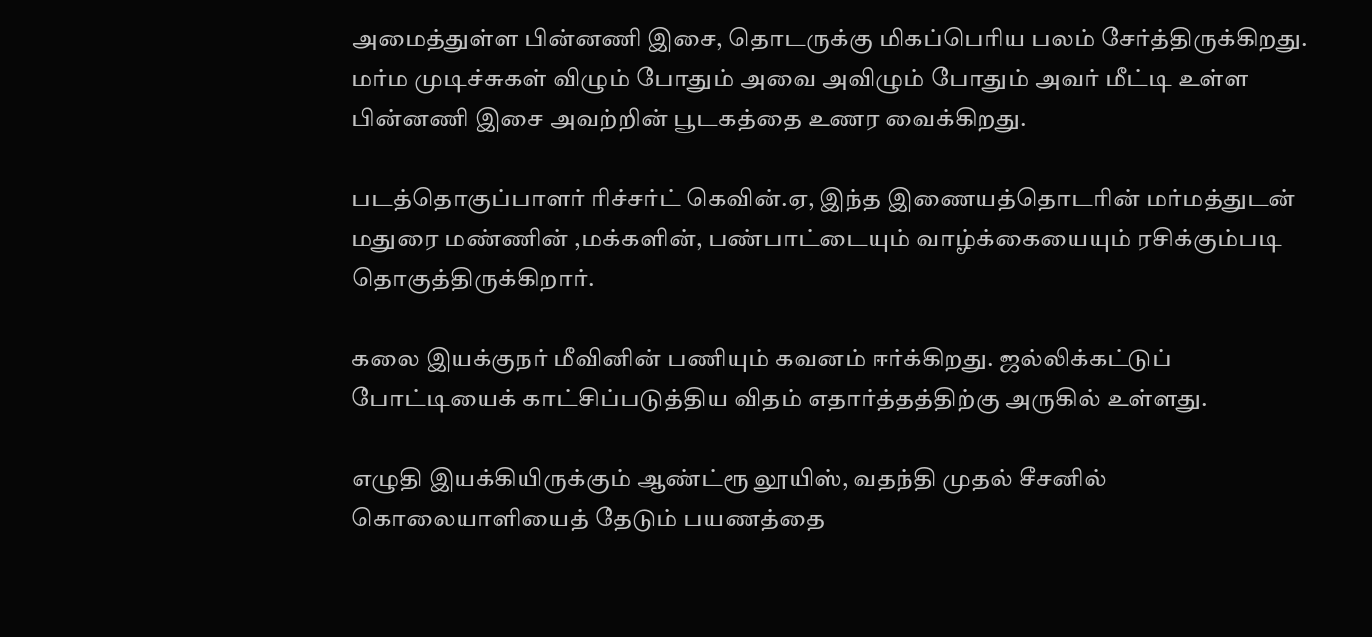அமைத்துள்ள பின்னணி இசை, தொடருக்கு மிகப்பெரிய பலம் சேர்த்திருக்கிறது. மர்ம முடிச்சுகள் விழும் போதும் அவை அவிழும் போதும் அவர் மீட்டி உள்ள பின்னணி இசை அவற்றின் பூடகத்தை உணர வைக்கிறது.

படத்தொகுப்பாளர் ரிச்சர்ட் கெவின்.ஏ, இந்த இணையத்தொடரின் மர்மத்துடன் மதுரை மண்ணின் ,மக்களின், பண்பாட்டையும் வாழ்க்கையையும் ரசிக்கும்படி தொகுத்திருக்கிறார்.

கலை இயக்குநர் மீவினின் பணியும் கவனம் ஈர்க்கிறது. ஜல்லிக்கட்டுப் போட்டியைக் காட்சிப்படுத்திய விதம் எதார்த்தத்திற்கு அருகில் உள்ளது.

எழுதி இயக்கியிருக்கும் ஆண்ட்ரூ லூயிஸ், வதந்தி முதல் சீசனில் கொலையாளியைத் தேடும் பயணத்தை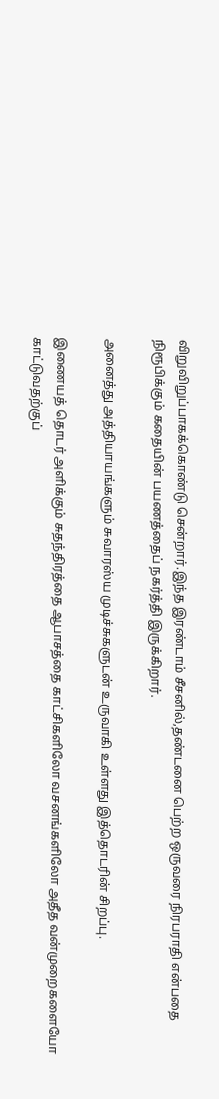விறுவிறுப்பாகக்கொண்டு சென்றார்.இந்த இரண்டாம் சீசனில்,தண்டனை பெற்ற ஒருவரை நிரபராதி என்பதை நிரூபிக்கும் கதையின் பயணத்தைப் நகர்த்தி இருக்கிறார்.

அனைத்து அத்தியாயங்களும் சுவாரஸ்ய முடிச்சுகளுடன் உருவாகி உள்ளது இத்தொடரின் சிறப்பு.

இணையத் தொடர் அளிக்கும் சுதந்திரத்தை ஆபாசத்தை காட்சிகளிலோ வசனங்களிலோ அதீத வன்முறைகளையோ காட்டுவதற்குப்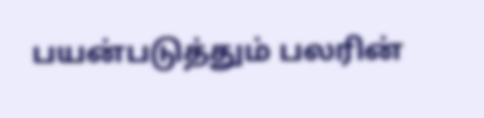பயன்படுத்தும் பலரின்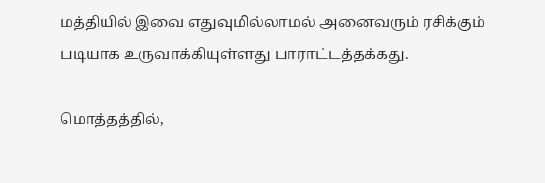மத்தியில் இவை எதுவுமில்லாமல் அனைவரும் ரசிக்கும் படியாக உருவாக்கியுள்ளது பாராட்டத்தக்கது.

மொத்தத்தில்,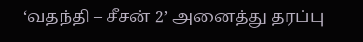‘வதந்தி – சீசன் 2’ அனைத்து தரப்பு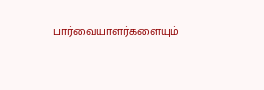பார்வையாளர்களையும்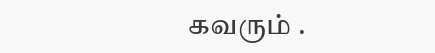கவரும் .